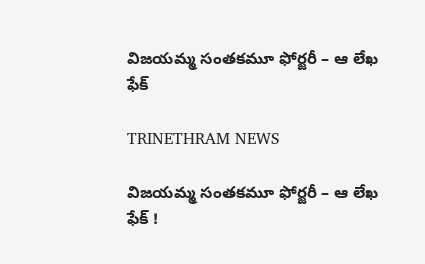విజయమ్మ సంతకమూ ఫోర్జరీ – ఆ లేఖ ఫేక్

TRINETHRAM NEWS

విజయమ్మ సంతకమూ ఫోర్జరీ – ఆ లేఖ ఫేక్ !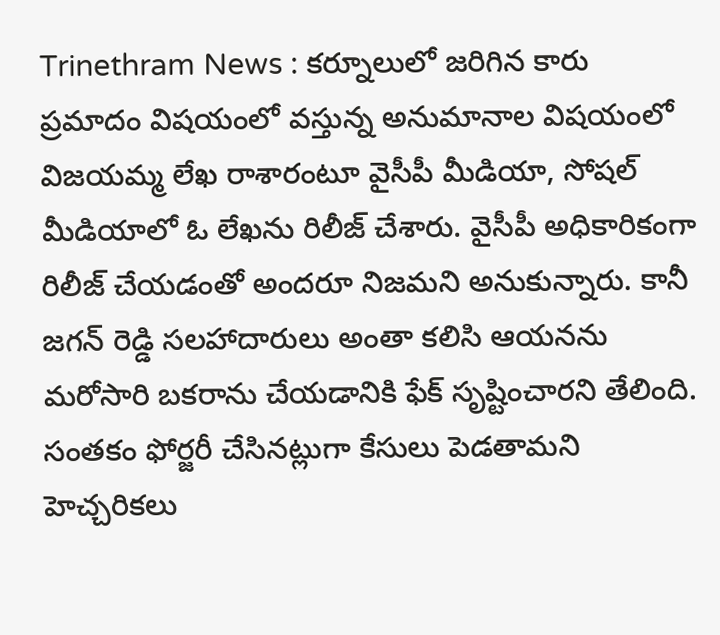Trinethram News : కర్నూలులో జరిగిన కారు ప్రమాదం విషయంలో వస్తున్న అనుమానాల విషయంలో విజయమ్మ లేఖ రాశారంటూ వైసీపీ మీడియా, సోషల్ మీడియాలో ఓ లేఖను రిలీజ్ చేశారు. వైసీపీ అధికారికంగా రిలీజ్ చేయడంతో అందరూ నిజమని అనుకున్నారు. కానీ జగన్ రెడ్డి సలహాదారులు అంతా కలిసి ఆయనను మరోసారి బకరాను చేయడానికి ఫేక్ సృష్టించారని తేలింది. సంతకం ఫోర్జరీ చేసినట్లుగా కేసులు పెడతామని హెచ్చరికలు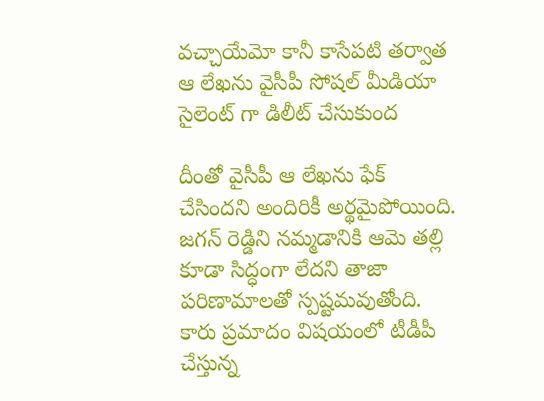వచ్చాయేమో కానీ కాసేపటి తర్వాత ఆ లేఖను వైసీపీ సోషల్ మీడియా సైలెంట్ గా డిలీట్ చేసుకుంద

దీంతో వైసీపీ ఆ లేఖను ఫేక్ చేసిందని అందిరికీ అర్థమైపోయింది. జగన్ రెడ్డిని నమ్మడానికి ఆమె తల్లి కూడా సిద్ధంగా లేదని తాజా పరిణామాలతో స్పష్టమవుతోంది. కారు ప్రమాదం విషయంలో టీడీపీ చేస్తున్న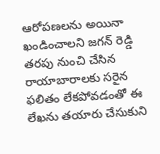ఆరోపణలను అయినా ఖండించాలని జగన్ రెడ్డి తరపు నుంచి చేసిన రాయాబారాలకు సరైన ఫలితం లేకపోవడంతో ఈ లేఖను తయారు చేసుకుని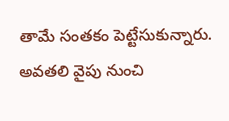తామే సంతకం పెట్టేసుకున్నారు. అవతలి వైపు నుంచి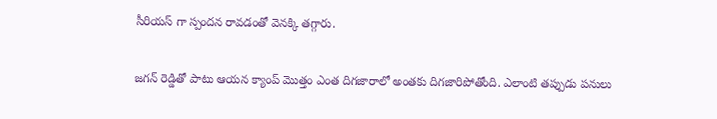సీరియస్ గా స్పందన రావడంతో వెనక్కి తగ్గారు.

జగన్ రెడ్డితో పాటు ఆయన క్యాంప్ మొత్తం ఎంత దిగజారాలో అంతకు దిగజారిపోతోంది. ఎలాంటి తప్పుడు పనులు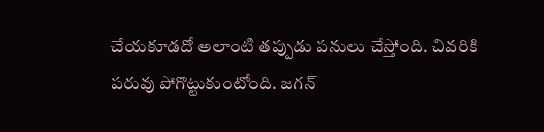చేయకూడదో అలాంటి తప్పుడు పనులు చేస్తోంది. చివరికి పరువు పోగొట్టుకుంటోంది. జగన్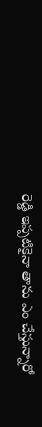రెడ్డి ఇప్పటికైనా తాను ఎం చేస్తున్నారో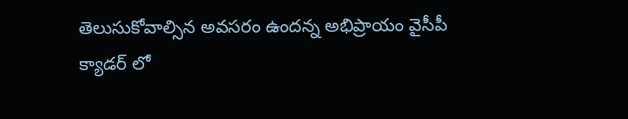తెలుసుకోవాల్సిన అవసరం ఉందన్న అభిప్రాయం వైసీపీ క్యాడర్ లో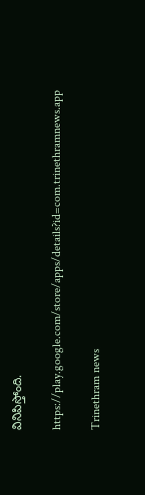వినిపిస్తోంది.

https://play.google.com/store/apps/details?id=com.trinethramnews.app

Trinethram news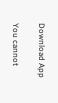Download App

You cannot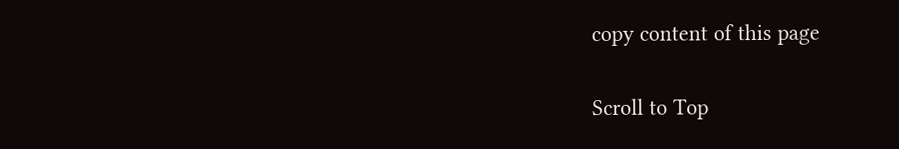copy content of this page

Scroll to Top